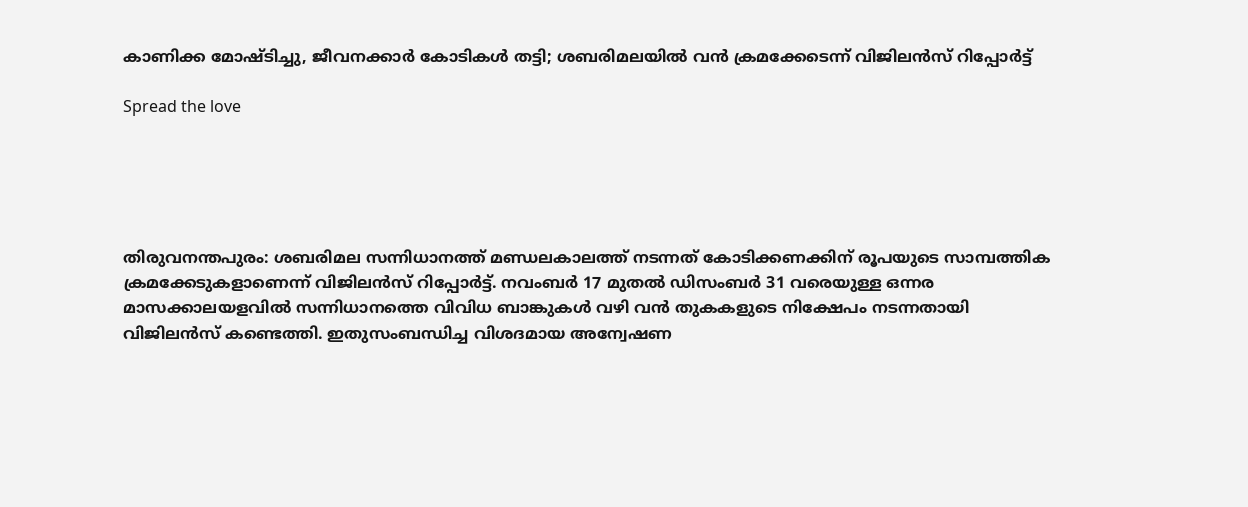കാണിക്ക മോഷ്ടിച്ചു, ജീവനക്കാർ കോടികൾ തട്ടി; ശബരിമലയിൽ വൻ ക്രമക്കേടെന്ന് വിജിലൻസ് റിപ്പോർട്ട്

Spread the love





തിരുവനന്തപുരം: ശബരിമല സന്നിധാനത്ത് മണ്ഡലകാലത്ത് നടന്നത് കോടിക്കണക്കിന് രൂപയുടെ സാമ്പത്തിക ക്രമക്കേടുകളാണെന്ന് വിജിലൻസ് റിപ്പോർട്ട്. നവംബർ 17 മുതൽ ഡിസംബർ 31 വരെയുള്ള ഒന്നര മാസക്കാലയളവിൽ സന്നിധാനത്തെ വിവിധ ബാങ്കുകൾ വഴി വൻ തുകകളുടെ നിക്ഷേപം നടന്നതായി വിജിലൻസ് കണ്ടെത്തി. ഇതുസംബന്ധിച്ച വിശദമായ അന്വേഷണ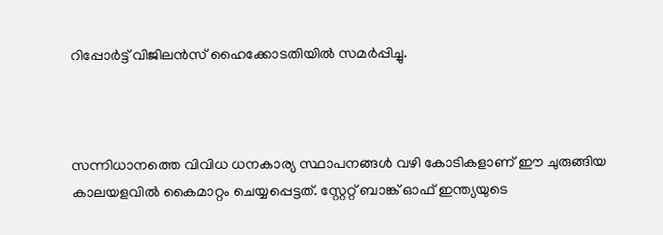റിപ്പോർട്ട് വിജിലൻസ് ഹൈക്കോടതിയിൽ സമർപ്പിച്ചു.



സന്നിധാനത്തെ വിവിധ ധനകാര്യ സ്ഥാപനങ്ങൾ വഴി കോടികളാണ് ഈ ചുരുങ്ങിയ കാലയളവിൽ കൈമാറ്റം ചെയ്യപ്പെട്ടത്. സ്റ്റേറ്റ് ബാങ്ക് ഓഫ് ഇന്ത്യയുടെ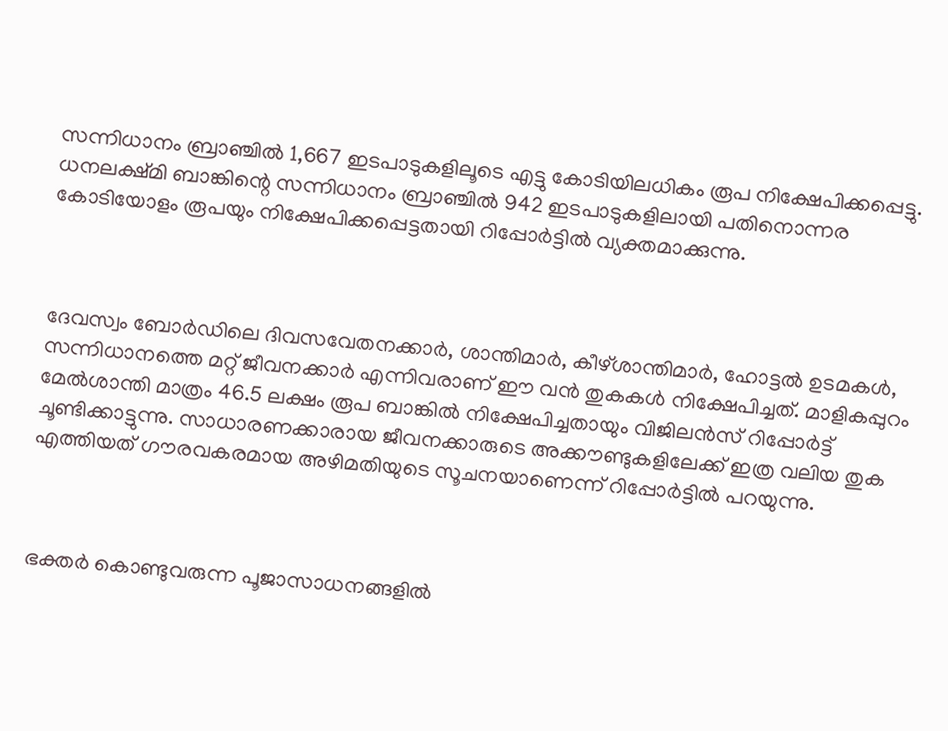സന്നിധാനം ബ്രാഞ്ചിൽ 1,667 ഇടപാടുകളിലൂടെ എട്ടു കോടിയിലധികം രൂപ നിക്ഷേപിക്കപ്പെട്ടു. ധനലക്ഷ്‌മി ബാങ്കിന്റെ സന്നിധാനം ബ്രാഞ്ചിൽ 942 ഇടപാടുകളിലായി പതിനൊന്നര കോടിയോളം രൂപയും നിക്ഷേപിക്കപ്പെട്ടതായി റിപ്പോർട്ടിൽ വ്യക്തമാക്കുന്നു.



ദേവസ്വം ബോർഡിലെ ദിവസവേതനക്കാർ, ശാന്തിമാർ, കീഴ്‌ശാന്തിമാർ, ഹോട്ടൽ ഉടമകൾ, സന്നിധാനത്തെ മറ്റ് ജീവനക്കാർ എന്നിവരാണ് ഈ വൻ തുകകൾ നിക്ഷേപിച്ചത്. മാളികപ്പുറം മേൽശാന്തി മാത്രം 46.5 ലക്ഷം രൂപ ബാങ്കിൽ നിക്ഷേപിച്ചതായും വിജിലൻസ് റിപ്പോർട്ട് ചൂണ്ടിക്കാട്ടുന്നു. സാധാരണക്കാരായ ജീവനക്കാരുടെ അക്കൗണ്ടുകളിലേക്ക് ഇത്ര വലിയ തുക എത്തിയത് ഗൗരവകരമായ അഴിമതിയുടെ സൂചനയാണെന്ന് റിപ്പോർട്ടിൽ പറയുന്നു.



ഭക്തർ കൊണ്ടുവരുന്ന പൂജാസാധനങ്ങളിൽ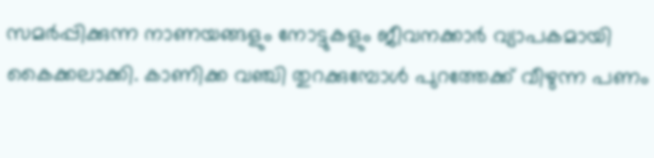സമർപ്പിക്കുന്ന നാണയങ്ങളും നോട്ടുകളും ജീവനക്കാർ വ്യാപകമായി കൈക്കലാക്കി. കാണിക്ക വഞ്ചി തുറക്കുമ്പോൾ പുറത്തേക്ക് വീഴുന്ന പണം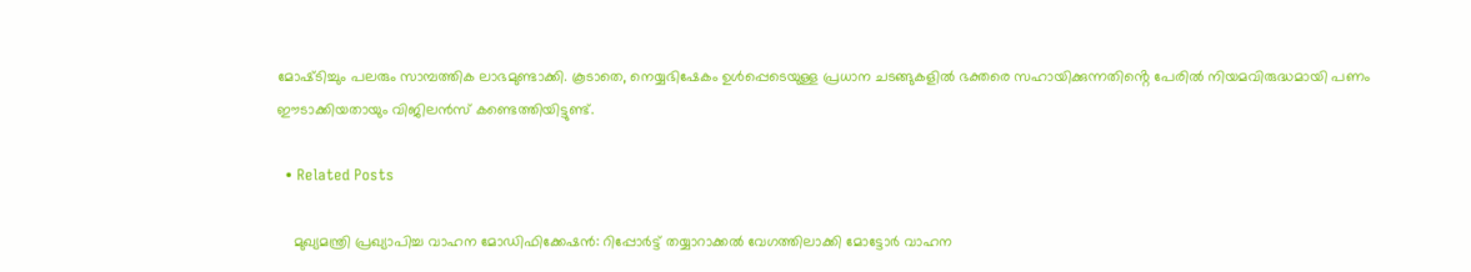മോഷ്‌ടിച്ചും പലരും സാമ്പത്തിക ലാഭമുണ്ടാക്കി. കൂടാതെ, നെയ്യഭിഷേകം ഉൾപ്പെടെയുള്ള പ്രധാന ചടങ്ങുകളിൽ ഭക്തരെ സഹായിക്കുന്നതിൻ്റെ പേരിൽ നിയമവിരുദ്ധമായി പണം ഈടാക്കിയതായും വിജിലൻസ് കണ്ടെത്തിയിട്ടുണ്ട്.

  • Related Posts

    മുഖ്യമന്ത്രി പ്രഖ്യാപിച്ച വാഹന മോഡിഫിക്കേഷൻ: റിപ്പോർട്ട് തയ്യാറാക്കൽ വേഗത്തിലാക്കി മോട്ടോർ വാഹന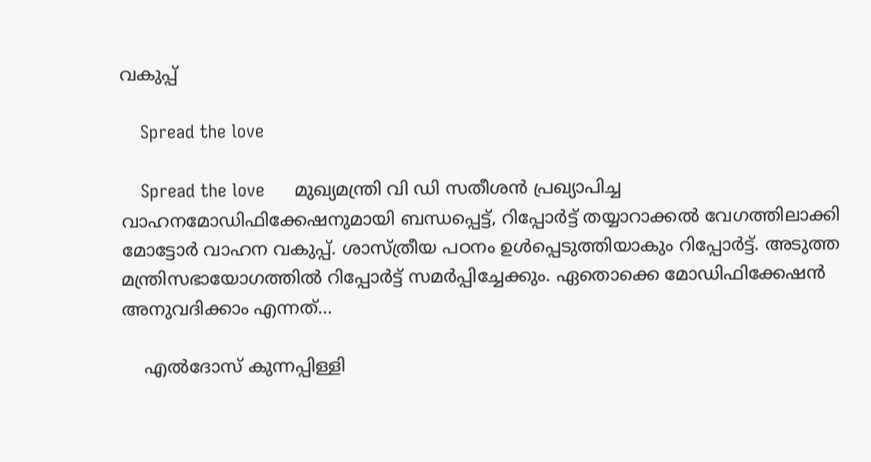വകുപ്പ്

    Spread the love

    Spread the love      മുഖ്യമന്ത്രി വി ഡി സതീശൻ പ്രഖ്യാപിച്ച വാഹനമോഡിഫിക്കേഷനുമായി ബന്ധപ്പെട്ട്, റിപ്പോർട്ട് തയ്യാറാക്കൽ വേഗത്തിലാക്കി മോട്ടോർ വാഹന വകുപ്പ്. ശാസ്ത്രീയ പഠനം ഉൾപ്പെടുത്തിയാകും റിപ്പോർട്ട്. അടുത്ത മന്ത്രിസഭായോഗത്തിൽ റിപ്പോർട്ട് സമർപ്പിച്ചേക്കും. ഏതൊക്കെ മോഡിഫിക്കേഷൻ അനുവദിക്കാം എന്നത്…

    എല്‍ദോസ് കുന്നപ്പിള്ളി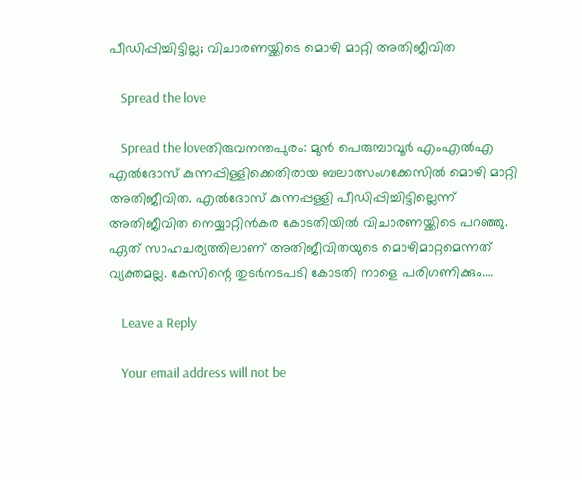പീഡിപ്പിച്ചിട്ടില്ല; വിചാരണയ്ക്കിടെ മൊഴി മാറ്റി അതിജീവിത

    Spread the love

    Spread the loveതിരുവനന്തപുരം: മുന്‍ പെരുമ്പാവൂര്‍ എംഎല്‍എ എല്‍ദോസ് കുന്നപ്പിള്ളിക്കെതിരായ ബലാത്സംഗക്കേസില്‍ മൊഴി മാറ്റി അതിജീവിത. എല്‍ദോസ് കുന്നപ്പള്ളി പീഡിപ്പിച്ചിട്ടില്ലെന്ന് അതിജീവിത നെയ്യാറ്റിന്‍കര കോടതിയില്‍ വിചാരണയ്ക്കിടെ പറഞ്ഞു. ഏത് സാഹചര്യത്തിലാണ് അതിജീവിതയുടെ മൊഴിമാറ്റമെന്നത് വ്യക്തമല്ല. കേസിന്റെ തുടര്‍നടപടി കോടതി നാളെ പരിഗണിക്കും.…

    Leave a Reply

    Your email address will not be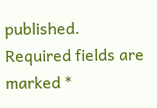published. Required fields are marked *